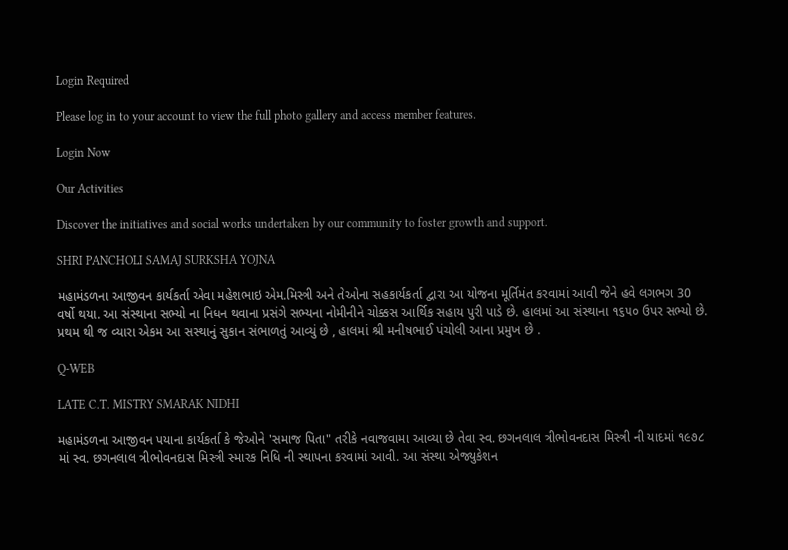Login Required

Please log in to your account to view the full photo gallery and access member features.

Login Now

Our Activities

Discover the initiatives and social works undertaken by our community to foster growth and support.

SHRI PANCHOLI SAMAJ SURKSHA YOJNA

મહામંડળના આજીવન કાર્યકર્તા એવા મહેશભાઇ એમ.મિસ્ત્રી અને તેઓના સહકાર્યકર્તા દ્વારા આ યોજના મૂર્તિમંત કરવામાં આવી જેને હવે લગભગ 30 વર્ષો થયા. આ સંસ્થાના સભ્યો ના નિધન થવાના પ્રસંગે સભ્યના નોમીનીને ચોક્કસ આર્થિક સહાય પુરી પાડે છે. હાલમાં આ સંસ્થાના ૧૬૫૦ ઉપર સભ્યો છે. પ્રથમ થી જ વ્યારા એકમ આ સસ્થાનું સુકાન સંભાળતું આવ્યું છે , હાલમાં શ્રી મનીષભાઈ પંચોલી આના પ્રમુખ છે .

Q-WEB

LATE C.T. MISTRY SMARAK NIDHI

મહામંડળના આજીવન પયાના કાર્યકર્તા કે જેઓને 'સમાજ પિતા" તરીકે નવાજવામા આવ્યા છે તેવા સ્વ. છગનલાલ ત્રીભોવનદાસ મિસ્ત્રી ની યાદમાં ૧૯૭૮ માં સ્વ. છગનલાલ ત્રીભોવનદાસ મિસ્ત્રી સ્મારક નિધિ ની સ્થાપના કરવામાં આવી. આ સંસ્થા એજ્યુકેશન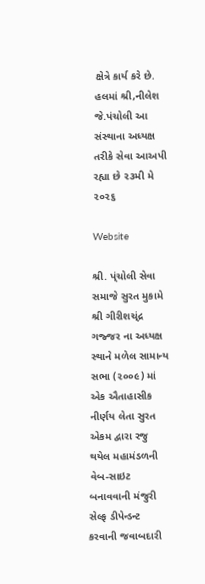ક્ષેત્રે કાર્ય કરે છે. હલમાં શ્રી,નીલેશ જે.પંચોલી આ સંસ્થાના અધ્યક્ષ તરીકે સેવા આઅપી રહ્યા છે ૨૩મી મે ૨૦૨૬

Website

શ્રી. પ્ંચોલી સેવા સમાજે સુરત મુકામે શ્રી ગીરીશચ્ંદ્ર ગજ્જર ના અધ્યક્ષ સ્થાને મળેલ સામાન્ય સભા (૨૦૦૯) માં એક ઐતાહાસીક નીર્ણય લેતા સુરત એકમ દ્વારા રજુ થયેલ મહામંડળની વેબ-સાઇટ બનાવવાની મંજુરી સેલ્ફ ડીપેન્ડન્ટ કરવાની જવાબદારી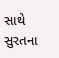સાથે સુરતના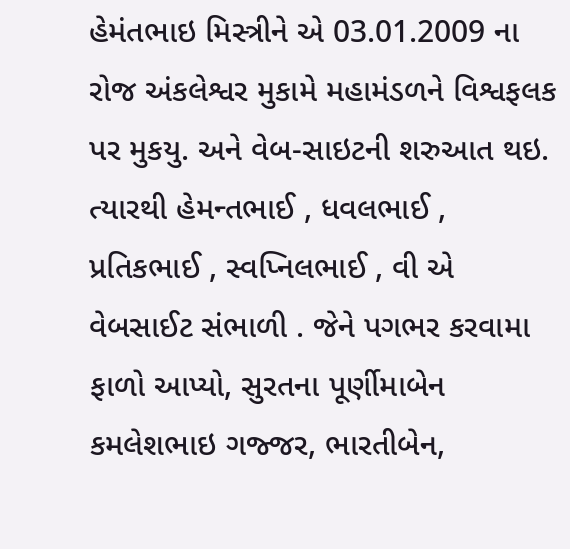હેમંતભાઇ મિસ્ત્રીને એ 03.01.2009 ના રોજ અંકલેશ્વર મુકામે મહામંડળને વિશ્વફલક પર મુકયુ. અને વેબ-સાઇટની શરુઆત થઇ. ત્યારથી હેમન્તભાઈ , ધવલભાઈ , પ્રતિકભાઈ , સ્વપ્નિલભાઈ , વી એ વેબસાઈટ સંભાળી . જેને પગભર કરવામા ફાળો આપ્યો, સુરતના પૂર્ણીમાબેન કમલેશભાઇ ગજ્જર, ભારતીબેન,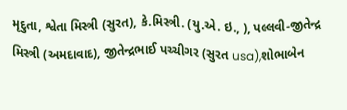મૃદુતા, શ્વેતા મિસ્ત્રી (સુરત), કે.મિસ્ત્રી. (યુ.એ. ઇ., ), પલ્લવી-જીતેન્દ્ર મિસ્ત્રી (અમદાવાદ), જીતેન્દ્રભાઈ પચ્ચીગર (સુરત usa),શોભાબેન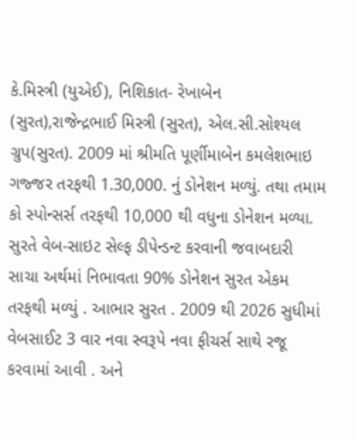કે.મિસ્ત્રી (યુએઈ), નિશિકાત- રેખાબેન (સુરત),રાજેન્દ્રભાઈ મિસ્ત્રી (સુરત), એલ.સી.સોશ્યલ ગ્રુપ(સુરત). 2009 માં શ્રીમતિ પૂર્ણીમાબેન કમલેશભાઇ ગજ્જર તરફથી 1.30,000. નું ડોનેશન મળ્યું. તથા તમામ કો સ્પોન્સર્સ તરફથી 10,000 થી વધુના ડોનેશન મળ્યા. સુરતે વેબ-સાઇટ સેલ્ફ ડીપેન્ડન્ટ કરવાની જવાબદારી સાચા અર્થમાં નિભાવતા 90% ડોનેશન સુરત એકમ તરફથી મળ્યું . આભાર સુરત . 2009 થી 2026 સુધીમાં વેબસાઈટ 3 વાર નવા સ્વરૂપે નવા ફીચર્સ સાથે રજૂ કરવામાં આવી . અને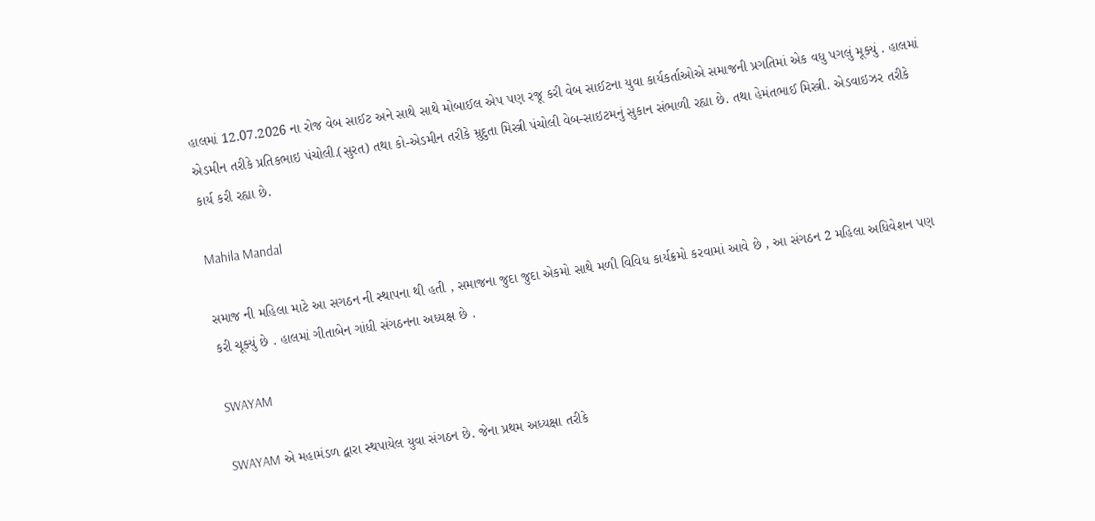હાલમાં 12.07.2026 ના રોજ વેબ સાઈટ અને સાથે સાથે મોબાઈલ એપ પણ રજૂ કરી વેબ સાઈટના યુવા કાર્યકર્તાઓએ સમાજની પ્રગતિમાં એક વધુ પગલું મૂક્યું . હાલમાં એડમીન તરીકે પ્રતિકભાઇ પંચોલી.(સુરત) તથા કો-એડમીન તરીકે મ્રુદુતા મિસ્ત્રી પંચોલી વેબ-સાઇટમનું સુકાન સંભાળી રહ્યા છે. તથા હેમંતભાઈ મિસ્ત્રી. એડવાઇઝર તરીકે કાર્ય કરી રહ્યા છે.

Mahila Mandal

સમાજ ની મહિલા માટે આ સગઠન ની સ્થાપના થી હતી , સમાજના જુદા જુદા એકમો સાથે મળી વિવિધ કાર્યક્રમો કરવામાં આવે છે , આ સંગઠન 2 મહિલા અધિવેશન પણ કરી ચૂક્યું છે . હાલમાં ગીતાબેન ગાંધી સંગઠનના અધ્યક્ષ છે .

SWAYAM

SWAYAM એ મહામંડળ દ્વારા સ્થપાયેલ યુવા સંગઠન છે. જેના પ્રથમ અધ્યક્ષા તરીકે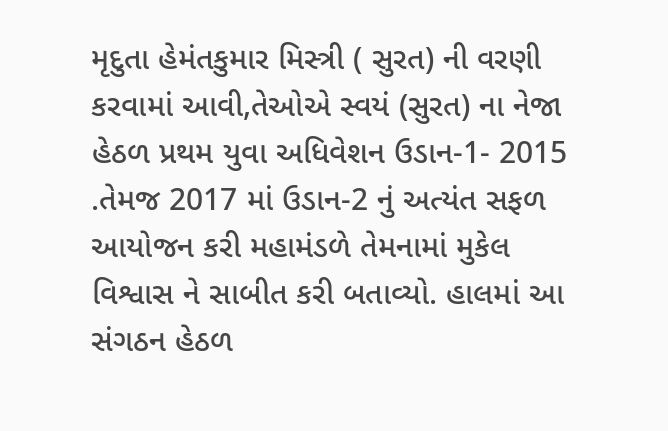મૃદુતા હેમંતકુમાર મિસ્ત્રી ( સુરત) ની વરણી કરવામાં આવી,તેઓએ સ્વયં (સુરત) ના નેજા હેઠળ પ્રથમ યુવા અધિવેશન ઉડાન-1- 2015 .તેમજ 2017 માં ઉડાન-2 નું અત્યંત સફળ આયોજન કરી મહામંડળે તેમનામાં મુકેલ વિશ્વાસ ને સાબીત કરી બતાવ્યો. હાલમાં આ સંગઠન હેઠળ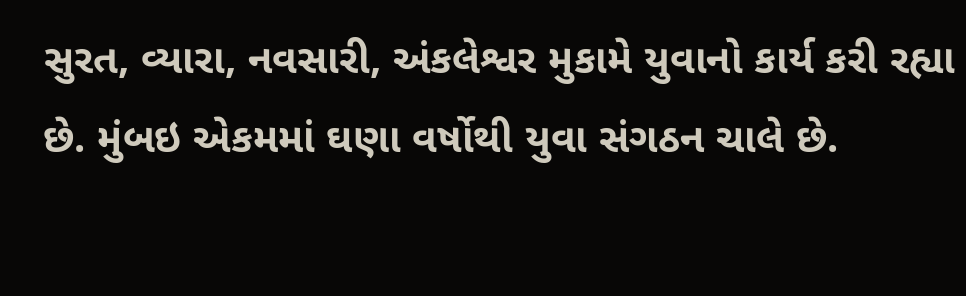સુરત, વ્યારા, નવસારી, અંકલેશ્વર મુકામે યુવાનો કાર્ય કરી રહ્યા છે. મુંબઇ એકમમાં ઘણા વર્ષોથી યુવા સંગઠન ચાલે છે.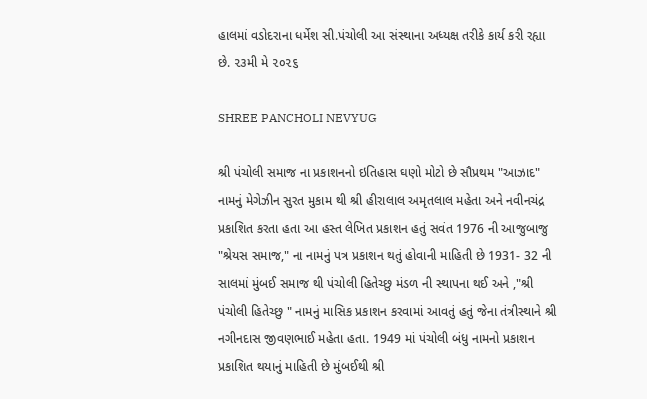હાલમાં વડોદરાના ધર્મેશ સી.પંચોલી આ સંસ્થાના અધ્યક્ષ તરીકે કાર્ય કરી રહ્યા છે. ૨૩મી મે ૨૦૨૬

SHREE PANCHOLI NEVYUG

શ્રી પંચોલી સમાજ ના પ્રકાશનનો ઇતિહાસ ઘણો મોટો છે સૌપ્રથમ "આઝાદ" નામનું મેગેઝીન સુરત મુકામ થી શ્રી હીરાલાલ અમૃતલાલ મહેતા અને નવીનચંદ્ર પ્રકાશિત કરતા હતા આ હસ્ત લેખિત પ્રકાશન હતું સવંત 1976 ની આજુબાજુ "શ્રેયસ સમાજ," ના નામનું પત્ર પ્રકાશન થતું હોવાની માહિતી છે 1931- 32 ની સાલમાં મુંબઈ સમાજ થી પંચોલી હિતેચ્છુ મંડળ ની સ્થાપના થઈ અને ,"શ્રી પંચોલી હિતેચ્છુ " નામનું માસિક પ્રકાશન કરવામાં આવતું હતું જેના તંત્રીસ્થાને શ્રી નગીનદાસ જીવણભાઈ મહેતા હતા. 1949 માં પંચોલી બંધુ નામનો પ્રકાશન પ્રકાશિત થયાનું માહિતી છે મુંબઈથી શ્રી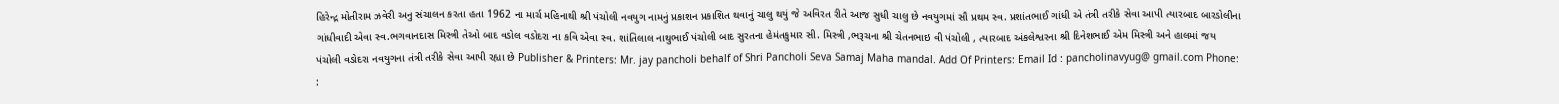હિરેન્દ્ર મોતીરામ ઝવેરી અનુ સંચાલન કરતા હતા 1962 ના માર્ચ મહિનાથી શ્રી પંચોલી નવયુગ નામનું પ્રકાશન પ્રકાશિત થવાનું ચાલુ થયું જે અવિરત રીતે આજ સુધી ચાલુ છે નવયુગમાં સૌ પ્રથમ સ્વ. પ્રશાંતભાઈ ગાંધી એ તંત્રી તરીકે સેવા આપી ત્યારબાદ બારડોલીના ગાંધીવાદી એવા સ્વ.ભગવાનદાસ મિસ્ત્રી તેઓ બાદ વડોલ વડોદરા ના કવિ એવા સ્વ. શાંતિલાલ નાથુભાઈ પંચોલી બાદ સુરતના હેમંતકુમાર સી. મિસ્ત્રી ,ભરૂચના શ્રી ચેતનભાઇ વી પંચોલી , ત્યારબાદ અંકલેશ્વરના શ્રી દિનેશભાઈ એમ મિસ્ત્રી અને હાલમાં જય પંચોલી વડોદરા નવયુગના તંત્રી તરીકે સેવા આપી રહ્યા છે Publisher & Printers: Mr. jay pancholi behalf of Shri Pancholi Seva Samaj Maha mandal. Add Of Printers: Email Id : pancholinavyug@ gmail.com Phone: :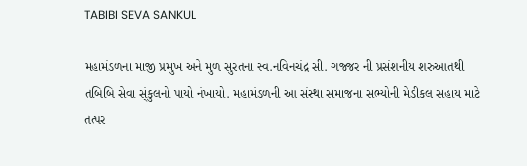TABIBI SEVA SANKUL

મહામંડળના માજી પ્રમુખ અને મુળ સુરતના સ્વ.નવિનચંદ્ર સી. ગજ્જર ની પ્રસંશનીય શરુઆતથી તબિબિ સેવા સ્ંકુલનો પાયો નંખાયો. મહામંડળની આ સંસ્થા સમાજના સભ્યોની મેડીકલ સહાય માટે તત્પર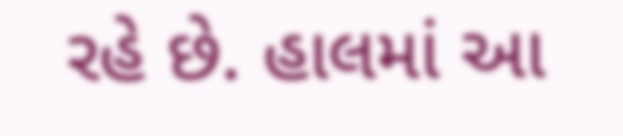રહે છે. હાલમાં આ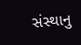સંસ્થાનુ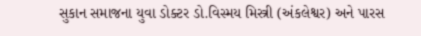સુકાન સમાજના યુવા ડોક્ટર ડો.વિસ્મય મિસ્ત્રી (અંકલેશ્વર) અને પારસ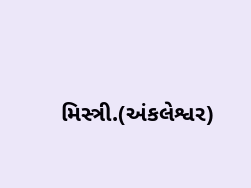મિસ્ત્રી.(અંકલેશ્વર)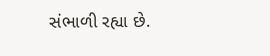સંભાળી રહ્યા છે.